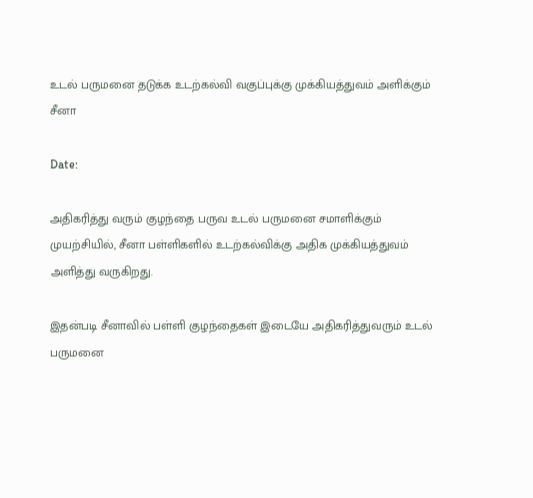உடல் பருமனை தடுக்க உடற்கல்வி வகுப்புக்கு முக்கியத்துவம் அளிக்கும் சீனா

Date:

அதிகரித்து வரும் குழந்தை பருவ உடல் பருமனை சமாளிக்கும் முயற்சியில், சீனா பள்ளிகளில் உடற்கல்விக்கு அதிக முக்கியத்துவம் அளித்து வருகிறது.

இதன்படி சீனாவில் பள்ளி குழந்தைகள் இடையே அதிகரித்துவரும் உடல் பருமனை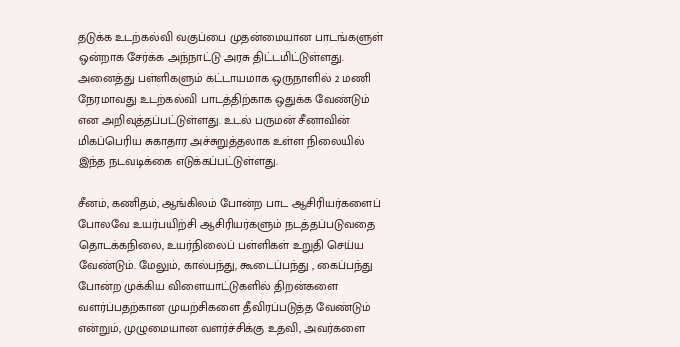தடுக்க உடற்கல்வி வகுப்பை முதன்மையான பாடங்களுள் ஒன்றாக சேர்க்க அந்நாட்டு அரசு திட்டமிட்டுள்ளது. அனைத்து பள்ளிகளும் கட்டாயமாக ஒருநாளில் 2 மணி நேரமாவது உடற்கல்வி பாடத்திற்காக ஒதுக்க வேண்டும் என அறிவுத்தப்பட்டுள்ளது. உடல் பருமன் சீனாவின் மிகப்பெரிய சுகாதார அச்சுறுத்தலாக உள்ள நிலையில் இந்த நடவடிக்கை எடுக்கப்பட்டுள்ளது.

சீனம், கணிதம், ஆங்கிலம் போன்ற பாட ஆசிரியர்களைப் போலவே உயர்பயிற்சி ஆசிரியர்களும் நடத்தப்படுவதை தொடக்கநிலை, உயர்நிலைப் பள்ளிகள் உறுதி செய்ய வேண்டும். மேலும், கால்பந்து, கூடைப்பந்து , கைப்பந்து போன்ற முக்கிய விளையாட்டுகளில் திறன்களை வளர்ப்பதற்கான முயற்சிகளை தீவிரப்படுத்த வேண்டும் என்றும், முழுமையான வளர்ச்சிக்கு உதவி, அவர்களை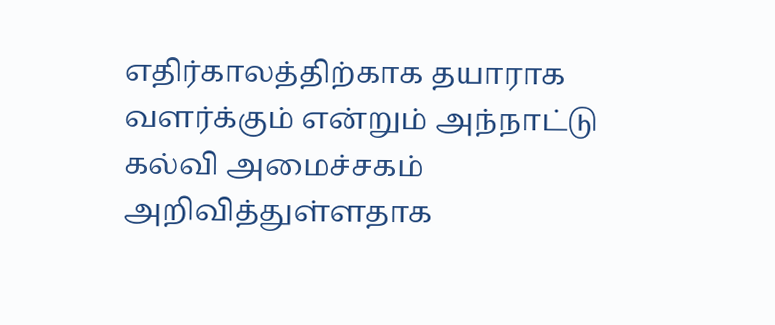எதிர்காலத்திற்காக தயாராக வளர்க்கும் என்றும் அந்நாட்டு கல்வி அமைச்சகம் அறிவித்துள்ளதாக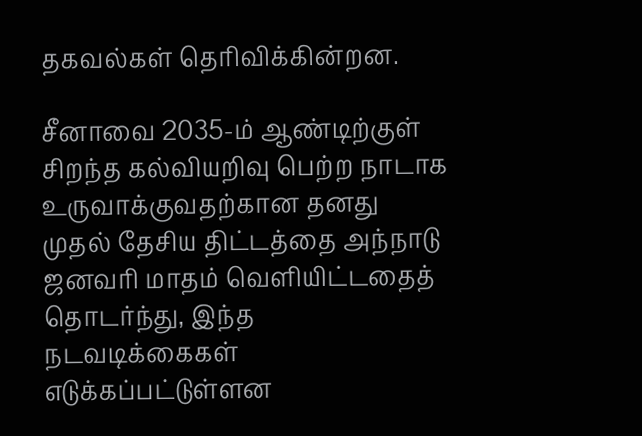தகவல்கள் தெரிவிக்கின்றன.

சீனாவை 2035-ம் ஆண்டிற்குள் சிறந்த கல்வியறிவு பெற்ற நாடாக உருவாக்குவதற்கான தனது முதல் தேசிய திட்டத்தை அந்நாடு ஜனவரி மாதம் வெளியிட்டதைத் தொடர்ந்து, இந்த நடவடிக்கைகள் எடுக்கப்பட்டுள்ளன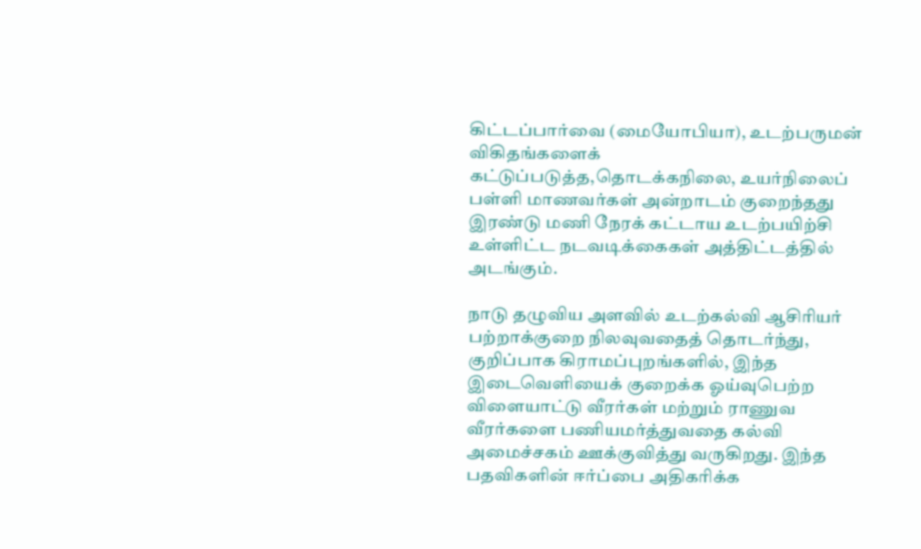கிட்டப்பார்வை (மையோபியா), உடற்பருமன் விகிதங்களைக் கட்டுப்படுத்த,தொடக்கநிலை, உயர்நிலைப் பள்ளி மாணவர்கள் அன்றாடம் குறைந்தது இரண்டு மணி நேரக் கட்டாய உடற்பயிற்சி உள்ளிட்ட நடவடிக்கைகள் அத்திட்டத்தில் அடங்கும்.

நாடு தழுவிய அளவில் உடற்கல்வி ஆசிரியர் பற்றாக்குறை நிலவுவதைத் தொடர்ந்து, குறிப்பாக கிராமப்புறங்களில், இந்த இடைவெளியைக் குறைக்க ஓய்வுபெற்ற விளையாட்டு வீரர்கள் மற்றும் ராணுவ வீரர்களை பணியமர்த்துவதை கல்வி அமைச்சகம் ஊக்குவித்து வருகிறது. இந்த பதவிகளின் ஈர்ப்பை அதிகரிக்க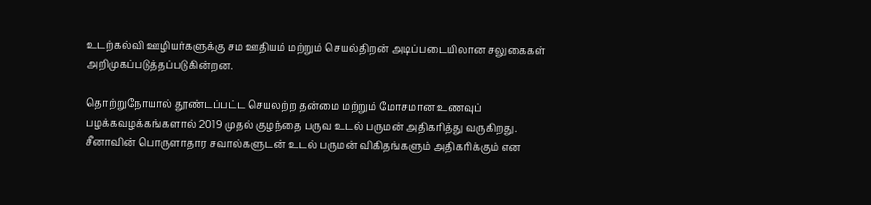உடற்கல்வி ஊழியர்களுக்கு சம ஊதியம் மற்றும் செயல்திறன் அடிப்படையிலான சலுகைகள் அறிமுகப்படுத்தப்படுகின்றன.

தொற்றுநோயால் தூண்டப்பட்ட செயலற்ற தன்மை மற்றும் மோசமான உணவுப் பழக்கவழக்கங்களால் 2019 முதல் குழந்தை பருவ உடல் பருமன் அதிகரித்து வருகிறது. சீனாவின் பொருளாதார சவால்களுடன் உடல் பருமன் விகிதங்களும் அதிகரிக்கும் என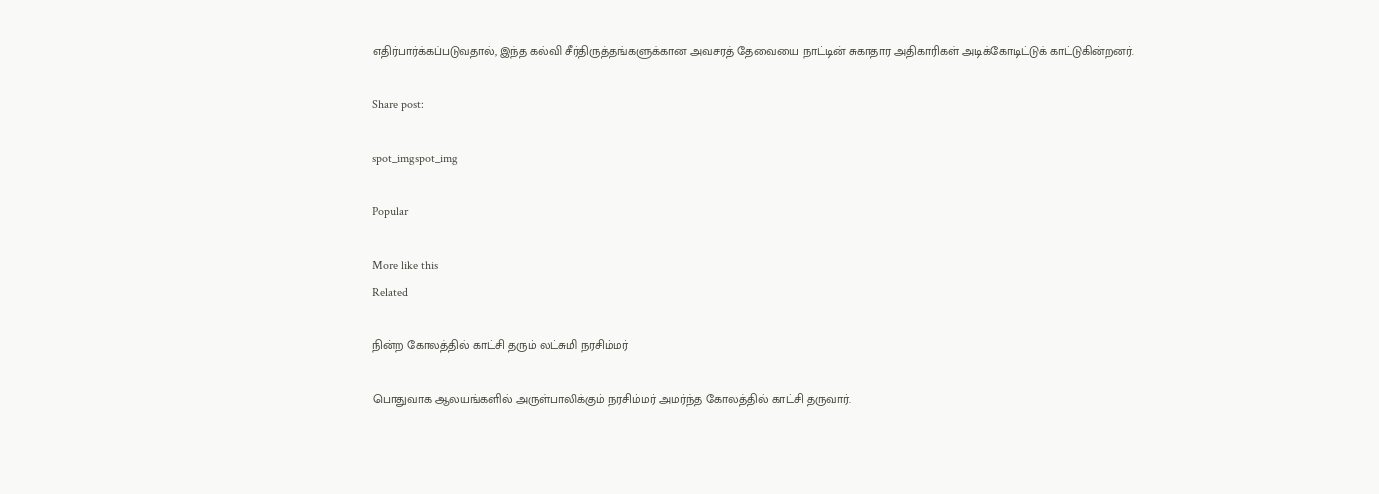எதிர்பார்க்கப்படுவதால், இந்த கல்வி சீர்திருத்தங்களுக்கான அவசரத் தேவையை நாட்டின் சுகாதார அதிகாரிகள் அடிக்கோடிட்டுக் காட்டுகின்றனர்.

Share post:

spot_imgspot_img

Popular

More like this
Related

நின்ற கோலத்தில் காட்சி தரும் லட்சுமி நரசிம்மர்

பொதுவாக ஆலயங்களில் அருள்பாலிக்கும் நரசிம்மர் அமர்ந்த கோலத்தில் காட்சி தருவார்.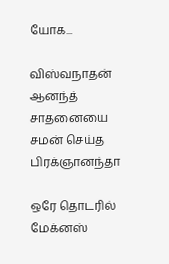யோக...

விஸ்வநாதன் ஆனந்த் சாதனையை சமன் செய்த பிரக்ஞானந்தா

ஒரே தொடரில் மேக்னஸ்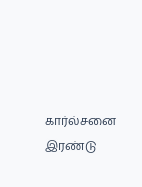கார்ல்சனை இரண்டு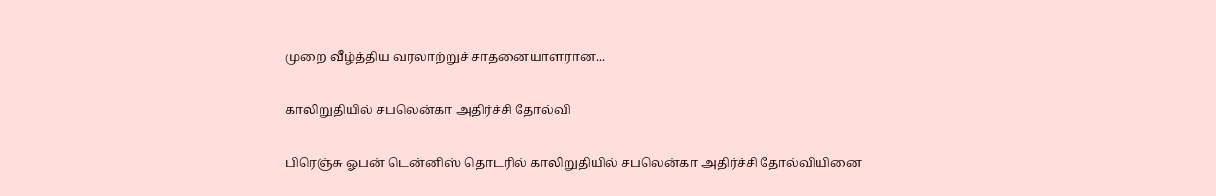முறை வீழ்த்திய வரலாற்றுச் சாதனையாளரான...

காலிறுதியில் சபலென்கா அதிர்ச்சி தோல்வி

பிரெஞ்சு ஓபன் டென்னிஸ் தொடரில் காலிறுதியில் சபலென்கா அதிர்ச்சி தோல்வியினை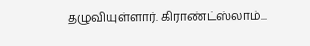தழுவியுள்ளார். கிராண்ட்ஸ்லாம்...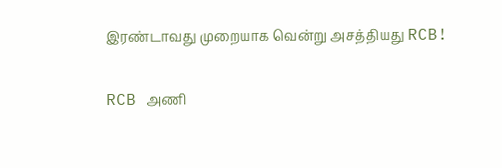இரண்டாவது முறையாக வென்று அசத்தியது RCB!

RCB அணி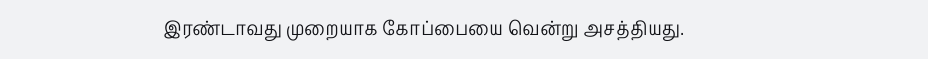இரண்டாவது முறையாக கோப்பையை வென்று அசத்தியது.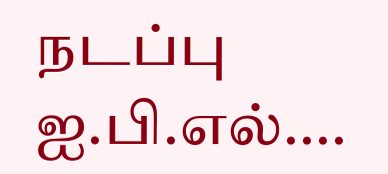நடப்பு ஐ.பி.எல்....